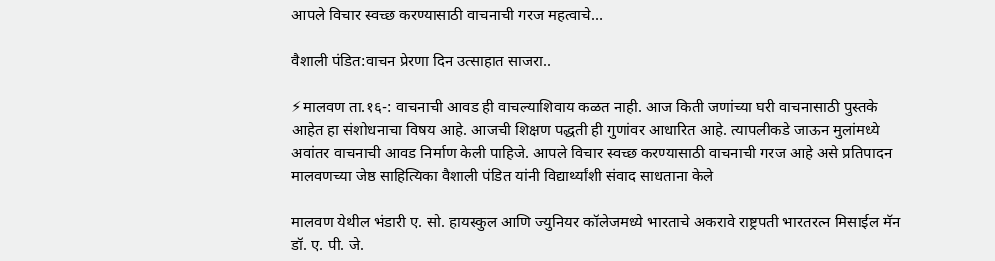आपले विचार स्वच्छ करण्यासाठी वाचनाची गरज महत्वाचे…

वैशाली पंडित:वाचन प्रेरणा दिन उत्साहात साजरा..

⚡मालवण ता.१६-: वाचनाची आवड ही वाचल्याशिवाय कळत नाही. आज किती जणांच्या घरी वाचनासाठी पुस्तके आहेत हा संशोधनाचा विषय आहे. आजची शिक्षण पद्धती ही गुणांवर आधारित आहे. त्यापलीकडे जाऊन मुलांमध्ये अवांतर वाचनाची आवड निर्माण केली पाहिजे. आपले विचार स्वच्छ करण्यासाठी वाचनाची गरज आहे असे प्रतिपादन मालवणच्या जेष्ठ साहित्यिका वैशाली पंडित यांनी विद्यार्थ्यांशी संवाद साधताना केले

मालवण येथील भंडारी ए. सो. हायस्कुल आणि ज्युनियर कॉलेजमध्ये भारताचे अकरावे राष्ट्रपती भारतरत्न मिसाईल मॅन डॉ. ए. पी. जे.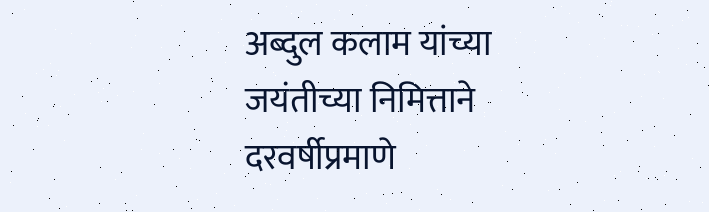अब्दुल कलाम यांच्या जयंतीच्या निमित्ताने दरवर्षीप्रमाणे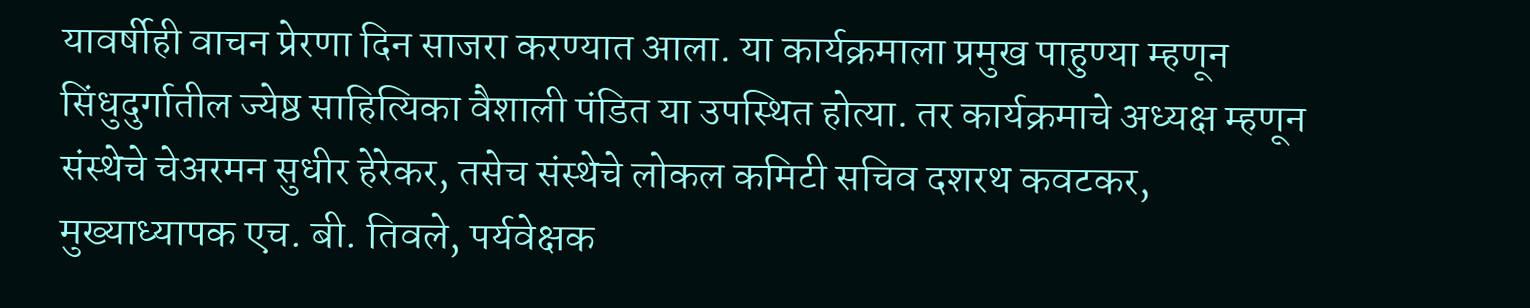यावर्षीही वाचन प्रेरणा दिन साजरा करण्यात आला. या कार्यक्रमाला प्रमुख पाहुण्या म्हणून सिंधुदुर्गातील ज्येष्ठ साहित्यिका वैशाली पंडित या उपस्थित होत्या. तर कार्यक्रमाचे अध्यक्ष म्हणून संस्थेचे चेअरमन सुधीर हेरेकर, तसेच संस्थेचे लोकल कमिटी सचिव दशरथ कवटकर, मुख्याध्यापक एच. बी. तिवले, पर्यवेक्षक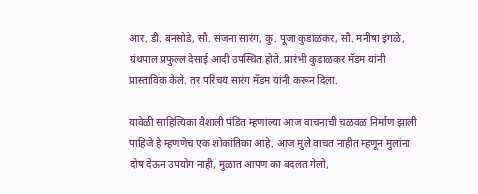आर. डी. बनसोडे, सौ. संजना सारंग, कु. पूजा कुडाळकर, सौ. मनीषा इंगळे, ग्रंथपाल प्रफुल्ल देसाई आदी उपस्थित होते. प्रारंभी कुडाळकर मॅडम यांनी प्रास्ताविक केले. तर परिचय सारंग मॅडम यांनी करून दिला.

यावेळी साहित्यिका वैशाली पंडित म्हणाल्या आज वाचनाची चळवळ निर्माण झाली पाहिजे हे म्हणणेच एक शोकांतिका आहे. आज मुले वाचत नाहीत म्हणून मुलांना दोष देऊन उपयोग नाही, मुळात आपण का बदलत गेलो,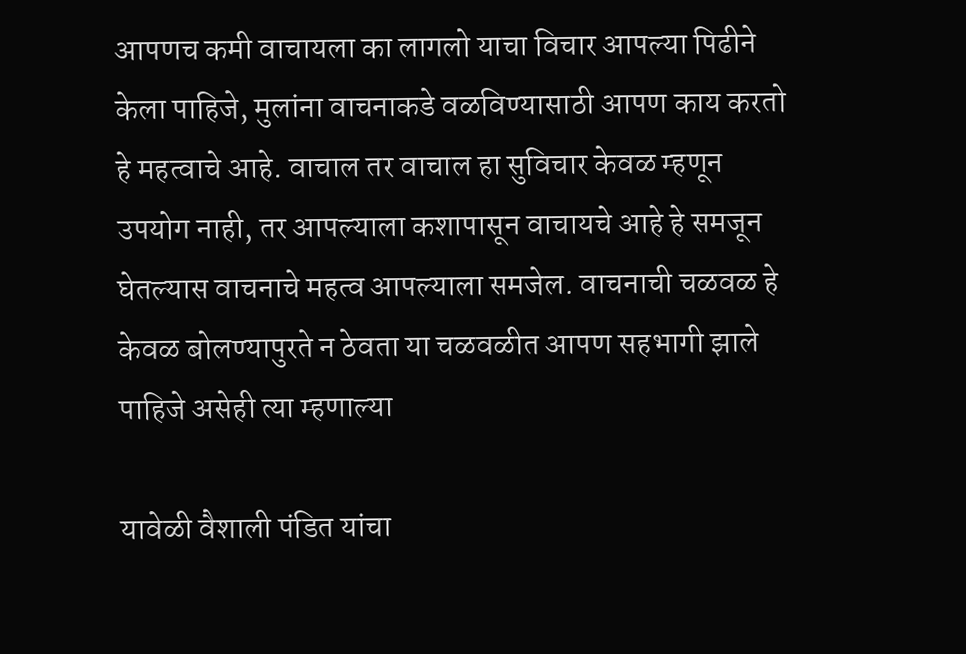आपणच कमी वाचायला का लागलो याचा विचार आपल्या पिढीने केला पाहिजे, मुलांना वाचनाकडे वळविण्यासाठी आपण काय करतो हे महत्वाचे आहे. वाचाल तर वाचाल हा सुविचार केवळ म्हणून उपयोग नाही, तर आपल्याला कशापासून वाचायचे आहे हे समजून घेतल्यास वाचनाचे महत्व आपल्याला समजेल. वाचनाची चळवळ हे केवळ बोलण्यापुरते न ठेवता या चळवळीत आपण सहभागी झाले पाहिजे असेही त्या म्हणाल्या

यावेळी वैशाली पंडित यांचा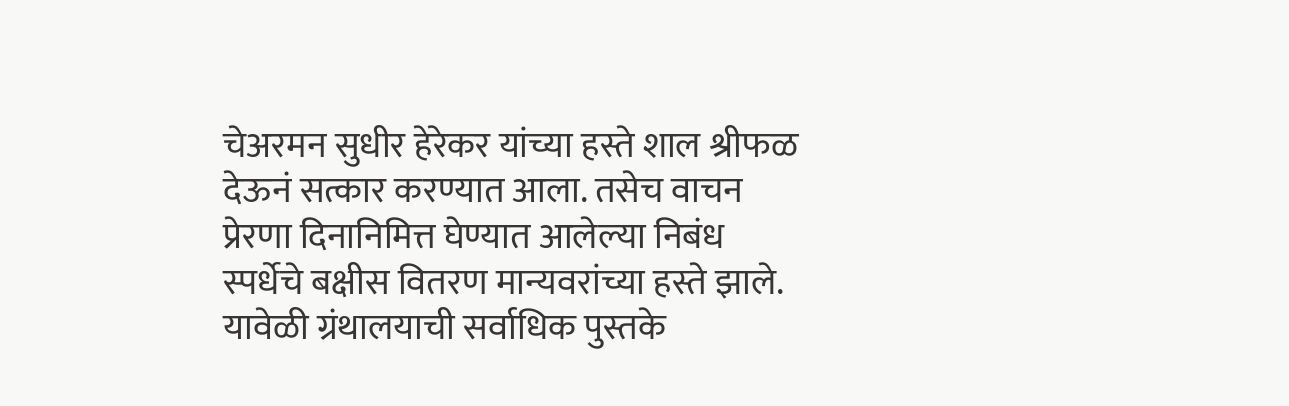चेअरमन सुधीर हेरेकर यांच्या हस्ते शाल श्रीफळ देऊनं सत्कार करण्यात आला. तसेच वाचन प्रेरणा दिनानिमित्त घेण्यात आलेल्या निबंध स्पर्धेचे बक्षीस वितरण मान्यवरांच्या हस्ते झाले. यावेळी ग्रंथालयाची सर्वाधिक पुस्तके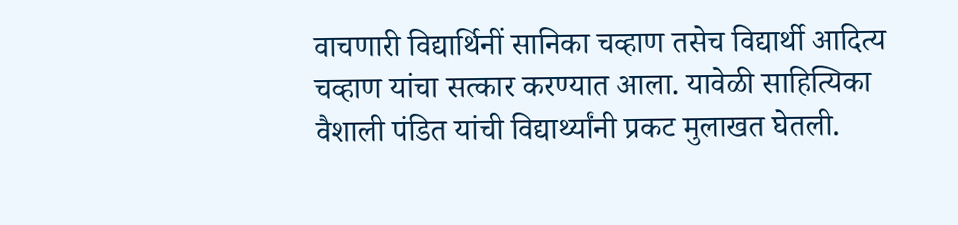वाचणारी विद्यार्थिनीं सानिका चव्हाण तसेच विद्यार्थी आदित्य चव्हाण यांचा सत्कार करण्यात आला. यावेळी साहित्यिका वैशाली पंडित यांची विद्यार्थ्यांनी प्रकट मुलाखत घेतली.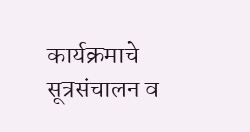कार्यक्रमाचे सूत्रसंचालन व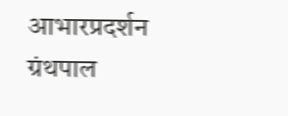आभारप्रदर्शन ग्रंथपाल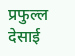प्रफुल्ल देसाई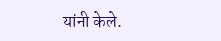यांनी केले.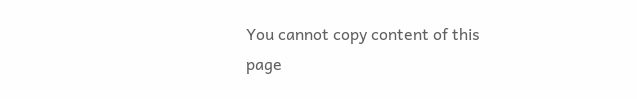You cannot copy content of this page